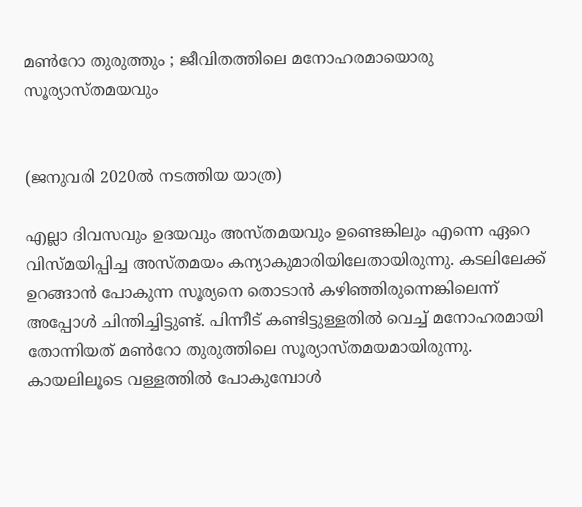മണ്‍റോ തുരുത്തും ; ജീവിതത്തിലെ മനോഹരമായൊരു സൂര്യാസ്തമയവും


(ജനുവരി 2020ൽ നടത്തിയ യാത്ര)

എല്ലാ ദിവസവും ഉദയവും അസ്തമയവും ഉണ്ടെങ്കിലും എന്നെ ഏറെ വിസ്മയിപ്പിച്ച അസ്തമയം കന്യാകുമാരിയിലേതായിരുന്നു. കടലിലേക്ക് ഉറങ്ങാന്‍ പോകുന്ന സൂര്യനെ തൊടാന്‍ കഴിഞ്ഞിരുന്നെങ്കിലെന്ന് അപ്പോള്‍ ചിന്തിച്ചിട്ടുണ്ട്. പിന്നീട് കണ്ടിട്ടുള്ളതില്‍ വെച്ച് മനോഹരമായി തോന്നിയത് മണ്‍റോ തുരുത്തിലെ സൂര്യാസ്തമയമായിരുന്നു. കായലിലൂടെ വള്ളത്തില്‍ പോകുമ്പോള്‍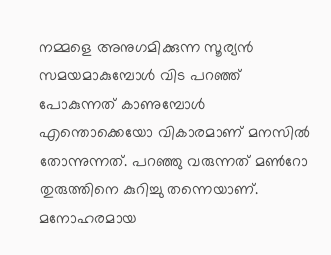നമ്മളെ അനുഗമിക്കുന്ന സൂര്യന്‍ സമയമാകുമ്പോള്‍ വിട പറഞ്ഞ് പോകുന്നത് കാണുമ്പോള്‍ എന്തൊക്കെയോ വികാരമാണ് മനസില്‍ തോന്നുന്നത്. പറഞ്ഞു വരുന്നത് മണ്‍റോ തുരുത്തിനെ കുറിച്ചു തന്നെയാണ്. മനോഹരമായ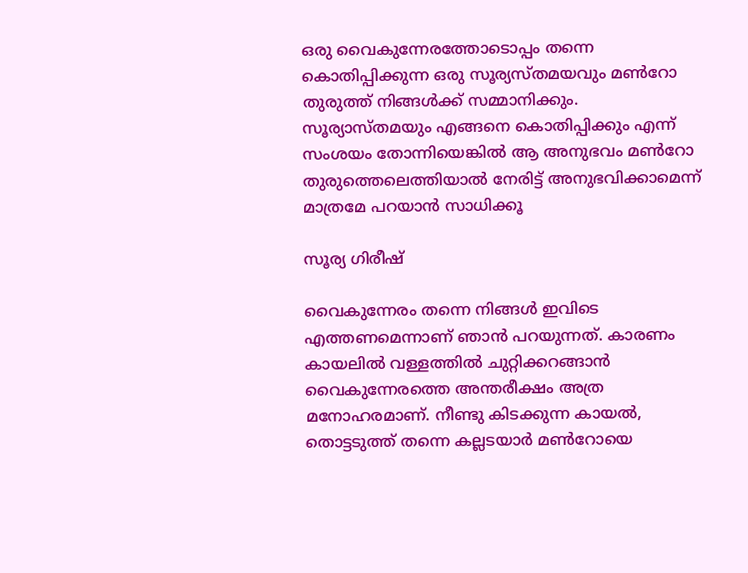ഒരു വൈകുന്നേരത്തോടൊപ്പം തന്നെ കൊതിപ്പിക്കുന്ന ഒരു സൂര്യസ്തമയവും മണ്‍റോ തുരുത്ത് നിങ്ങള്‍ക്ക് സമ്മാനിക്കും. സൂര്യാസ്തമയും എങ്ങനെ കൊതിപ്പിക്കും എന്ന് സംശയം തോന്നിയെങ്കില്‍ ആ അനുഭവം മണ്‍റോ തുരുത്തെലെത്തിയാല്‍ നേരിട്ട് അനുഭവിക്കാമെന്ന് മാത്രമേ പറയാന്‍ സാധിക്കൂ

സൂര്യ ഗിരീഷ്

വൈകുന്നേരം തന്നെ നിങ്ങള്‍ ഇവിടെ എത്തണമെന്നാണ് ഞാന്‍ പറയുന്നത്. കാരണം കായലില്‍ വള്ളത്തില്‍ ചുറ്റിക്കറങ്ങാന്‍ വൈകുന്നേരത്തെ അന്തരീക്ഷം അത്ര മനോഹരമാണ്. നീണ്ടു കിടക്കുന്ന കായല്‍, തൊട്ടടുത്ത് തന്നെ കല്ലടയാര്‍ മണ്‍റോയെ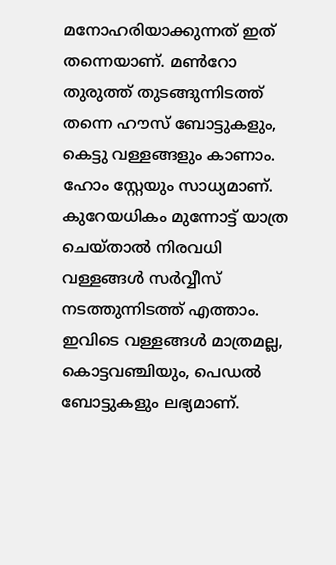മനോഹരിയാക്കുന്നത് ഇത് തന്നെയാണ്. മണ്‍റോ തുരുത്ത് തുടങ്ങുന്നിടത്ത് തന്നെ ഹൗസ് ബോട്ടുകളും, കെട്ടു വള്ളങ്ങളും കാണാം. ഹോം സ്റ്റേയും സാധ്യമാണ്. കുറേയധികം മുന്നോട്ട് യാത്ര ചെയ്താല്‍ നിരവധി വള്ളങ്ങള്‍ സര്‍വ്വീസ് നടത്തുന്നിടത്ത് എത്താം. ഇവിടെ വള്ളങ്ങള്‍ മാത്രമല്ല, കൊട്ടവഞ്ചിയും, പെഡല്‍ ബോട്ടുകളും ലഭ്യമാണ്.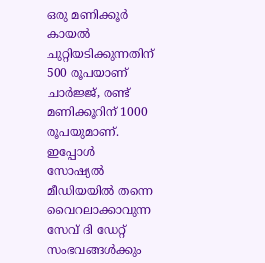ഒരു മണിക്കൂര്‍ കായല്‍ ചുറ്റിയടിക്കുന്നതിന് 500 രൂപയാണ് ചാര്‍ജ്ജ്, രണ്ട് മണിക്കൂറിന് 1000 രൂപയുമാണ്. ഇപ്പോള്‍ സോഷ്യല്‍ മീഡിയയില്‍ തന്നെ വൈറലാക്കാവുന്ന സേവ് ദി ഡേറ്റ് സംഭവങ്ങള്‍ക്കും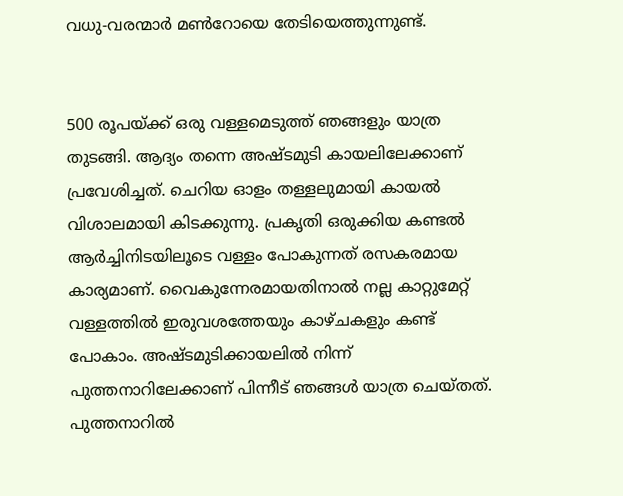വധു-വരന്മാര്‍ മണ്‍റോയെ തേടിയെത്തുന്നുണ്ട്.


500 രൂപയ്ക്ക് ഒരു വള്ളമെടുത്ത് ഞങ്ങളും യാത്ര തുടങ്ങി. ആദ്യം തന്നെ അഷ്ടമുടി കായലിലേക്കാണ് പ്രവേശിച്ചത്. ചെറിയ ഓളം തള്ളലുമായി കായല്‍ വിശാലമായി കിടക്കുന്നു. പ്രകൃതി ഒരുക്കിയ കണ്ടല്‍ ആര്‍ച്ചിനിടയിലൂടെ വള്ളം പോകുന്നത് രസകരമായ കാര്യമാണ്. വൈകുന്നേരമായതിനാല്‍ നല്ല കാറ്റുമേറ്റ് വള്ളത്തില്‍ ഇരുവശത്തേയും കാഴ്ചകളും കണ്ട് പോകാം. അഷ്ടമുടിക്കായലില്‍ നിന്ന് പുത്തനാറിലേക്കാണ് പിന്നീട് ഞങ്ങള്‍ യാത്ര ചെയ്തത്. പുത്തനാറില്‍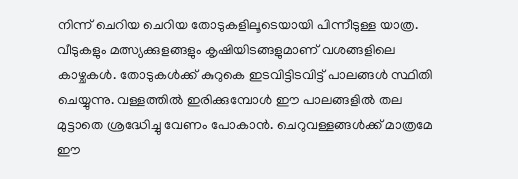നിന്ന് ചെറിയ ചെറിയ തോടുകളിലൂടെയായി പിന്നീടുള്ള യാത്ര. വീടുകളും മത്സ്യക്കുളങ്ങളും കൃഷിയിടങ്ങളുമാണ് വശങ്ങളിലെ കാഴ്ചകള്‍. തോടുകള്‍ക്ക് കുറുകെ ഇടവിട്ടിടവിട്ട് പാലങ്ങള്‍ സ്ഥിതി ചെയ്യുന്നു. വള്ളത്തില്‍ ഇരിക്കുമ്പോള്‍ ഈ പാലങ്ങളില്‍ തല മുട്ടാതെ ശ്രദ്ധേിച്ചു വേണം പോകാന്‍. ചെറുവള്ളങ്ങള്‍ക്ക് മാത്രമേ ഈ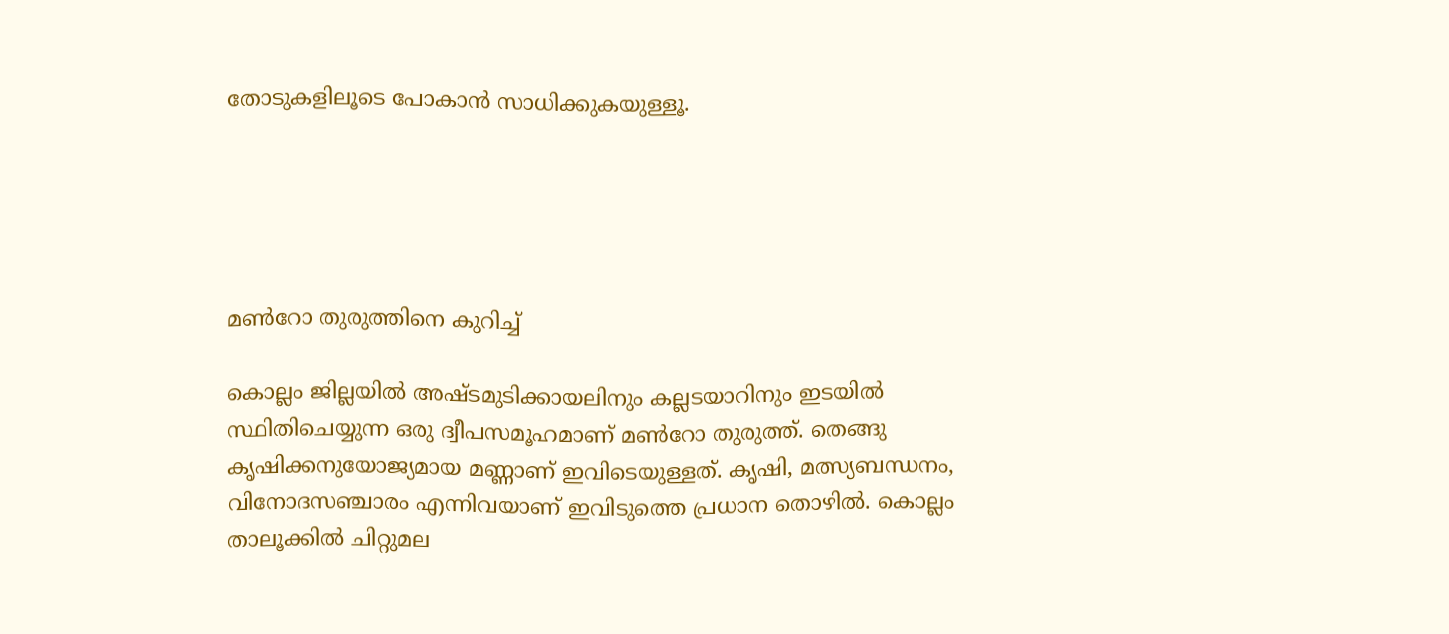തോടുകളിലൂടെ പോകാന്‍ സാധിക്കുകയുള്ളൂ.





മണ്‍റോ തുരുത്തിനെ കുറിച്ച്

കൊല്ലം ജില്ലയില്‍ അഷ്ടമുടിക്കായലിനും കല്ലടയാറിനും ഇടയില്‍ സ്ഥിതിചെയ്യുന്ന ഒരു ദ്വീപസമൂഹമാണ് മണ്‍റോ തുരുത്ത്. തെങ്ങു കൃഷിക്കനുയോജ്യമായ മണ്ണാണ് ഇവിടെയുള്ളത്. കൃഷി, മത്സ്യബന്ധനം, വിനോദസഞ്ചാരം എന്നിവയാണ് ഇവിടുത്തെ പ്രധാന തൊഴില്‍. കൊല്ലം താലൂക്കില്‍ ചിറ്റുമല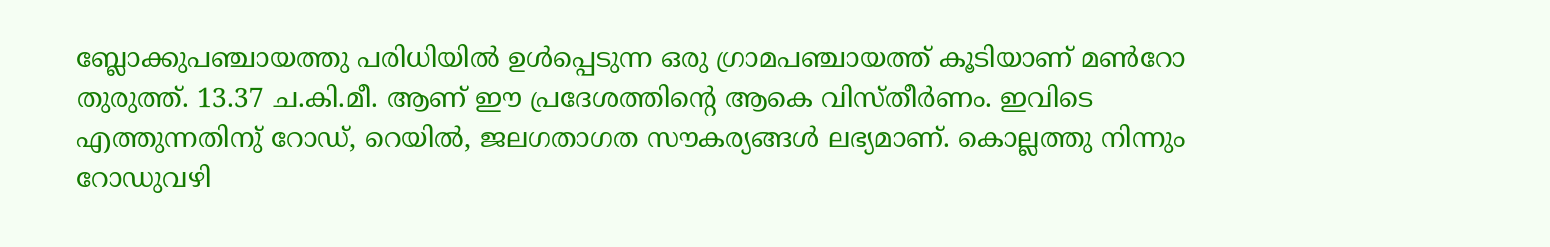ബ്ലോക്കുപഞ്ചായത്തു പരിധിയില്‍ ഉള്‍പ്പെടുന്ന ഒരു ഗ്രാമപഞ്ചായത്ത് കൂടിയാണ് മണ്‍റോ തുരുത്ത്. 13.37 ച.കി.മീ. ആണ് ഈ പ്രദേശത്തിന്റെ ആകെ വിസ്തീര്‍ണം. ഇവിടെ എത്തുന്നതിനു് റോഡ്, റെയില്‍, ജലഗതാഗത സൗകര്യങ്ങള്‍ ലഭ്യമാണ്. കൊല്ലത്തു നിന്നും റോഡുവഴി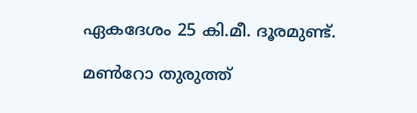ഏകദേശം 25 കി.മീ. ദൂരമുണ്ട്.

മണ്‍റോ തുരുത്ത്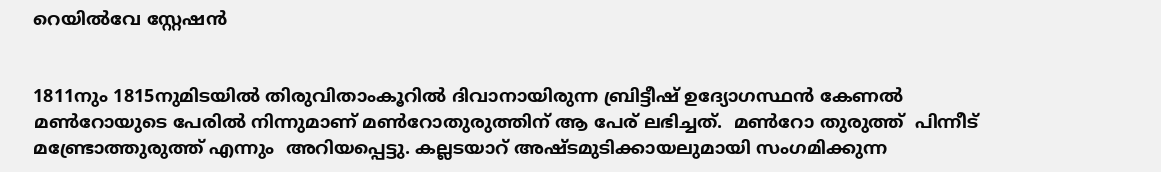റെയിൽവേ സ്റ്റേഷൻ


1811നും 1815നുമിടയില്‍ തിരുവിതാംകൂറില്‍ ദിവാനായിരുന്ന ബ്രിട്ടീഷ് ഉദ്യോഗസ്ഥന്‍ കേണല്‍ മണ്‍റോയുടെ പേരില്‍ നിന്നുമാണ് മണ്‍റോതുരുത്തിന് ആ പേര് ലഭിച്ചത്.  മണ്‍റോ തുരുത്ത്  പിന്നീട് മണ്ട്രോത്തുരുത്ത് എന്നും  അറിയപ്പെട്ടു. കല്ലടയാറ് അഷ്ടമുടിക്കായലുമായി സംഗമിക്കുന്ന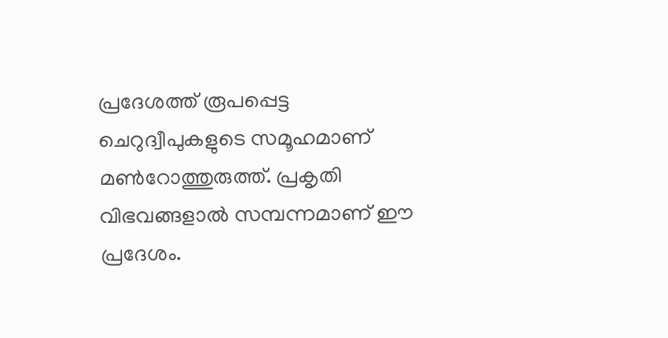പ്രദേശത്ത് രൂപപ്പെട്ട ചെറുദ്വീപുകളുടെ സമൂഹമാണ് മണ്‍റോത്തുരുത്ത്. പ്രകൃതി വിഭവങ്ങളാല്‍ സമ്പന്നമാണ് ഈ പ്രദേശം.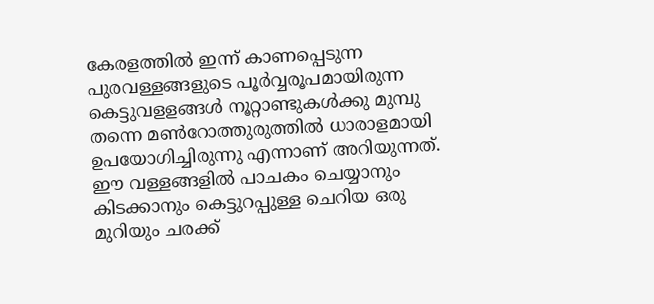കേരളത്തില്‍ ഇന്ന് കാണപ്പെടുന്ന പുരവള്ളങ്ങളുടെ പൂര്‍വ്വരൂപമായിരുന്ന കെട്ടുവളളങ്ങള്‍ നൂറ്റാണ്ടുകള്‍ക്കു മുമ്പു തന്നെ മണ്‍റോത്തുരുത്തില്‍ ധാരാളമായി ഉപയോഗിച്ചിരുന്നു എന്നാണ് അറിയുന്നത്. ഈ വള്ളങ്ങളില്‍ പാചകം ചെയ്യാനും കിടക്കാനും കെട്ടുറപ്പുള്ള ചെറിയ ഒരു മുറിയും ചരക്ക്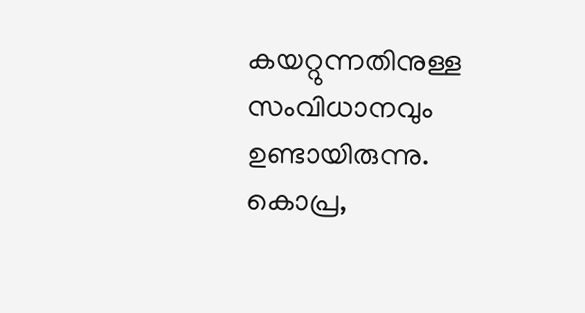കയറ്റുന്നതിനുള്ള സംവിധാനവും  ഉണ്ടായിരുന്നു. കൊപ്ര,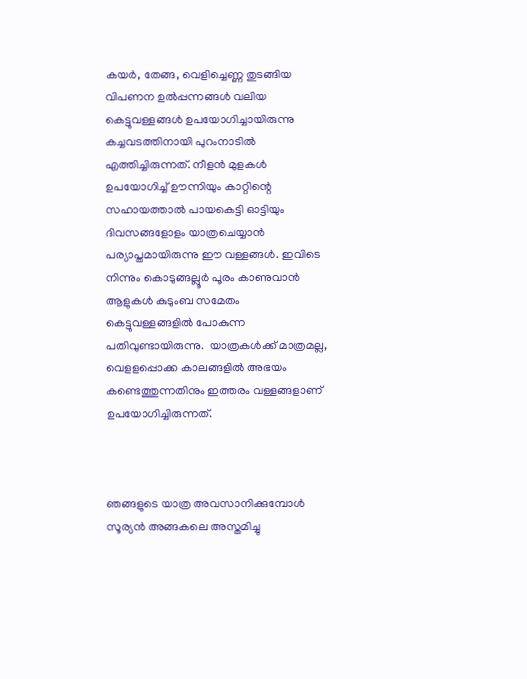കയര്‍, തേങ്ങ, വെളിച്ചെണ്ണ തുടങ്ങിയ വിപണന ഉല്‍പ്പന്നങ്ങള്‍ വലിയ കെട്ടുവള്ളങ്ങള്‍ ഉപയോഗിച്ചായിരുന്നു കച്ചവടത്തിനായി പുറംനാടില്‍ എത്തിച്ചിരുന്നത്. നീളന്‍ മുളകള്‍ ഉപയോഗിച്ച് ഊന്നിയും കാറ്റിന്റെ സഹായത്താല്‍ പായകെട്ടി ഓട്ടിയും ദിവസങ്ങളോളം യാത്രചെയ്യാന്‍ പര്യാപ്തമായിരുന്നു ഈ വള്ളങ്ങള്‍. ഇവിടെ നിന്നും കൊടുങ്ങല്ലൂര്‍ പൂരം കാണുവാന്‍ ആളുകള്‍ കുടുംബ സമേതം കെട്ടുവള്ളങ്ങളില്‍ പോകുന്ന പതിവുണ്ടായിരുന്നു.  യാത്രകൾക്ക് മാത്രമല്ല, വെളളപ്പൊക്ക കാലങ്ങളില്‍ അഭയം കണ്ടെത്തുന്നതിനും ഇത്തരം വള്ളങ്ങളാണ് ഉപയോഗിച്ചിരുന്നത്.



ഞങ്ങളുടെ യാത്ര അവസാനിക്കുമ്പോള്‍ സൂര്യന്‍ അങ്ങകലെ അസ്തമിച്ചു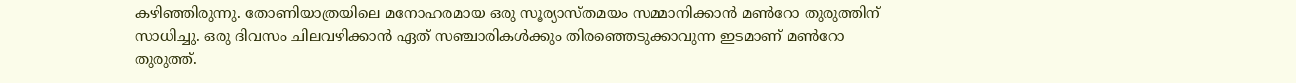കഴിഞ്ഞിരുന്നു. തോണിയാത്രയിലെ മനോഹരമായ ഒരു സൂര്യാസ്തമയം സമ്മാനിക്കാന്‍ മണ്‍റോ തുരുത്തിന് സാധിച്ചു. ഒരു ദിവസം ചിലവഴിക്കാന്‍ ഏത് സഞ്ചാരികള്‍ക്കും തിരഞ്ഞെടുക്കാവുന്ന ഇടമാണ് മണ്‍റോ തുരുത്ത്.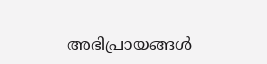അഭിപ്രായങ്ങള്‍